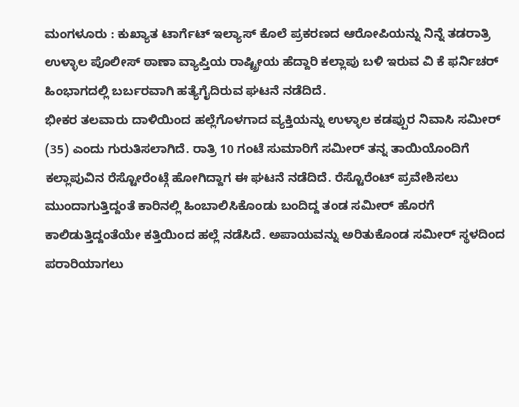ಮಂಗಳೂರು : ಕುಖ್ಯಾತ ಟಾರ್ಗೆಟ್ ಇಲ್ಯಾಸ್ ಕೊಲೆ ಪ್ರಕರಣದ ಆರೋಪಿಯನ್ನು ನಿನ್ನೆ ತಡರಾತ್ರಿ ಉಳ್ಳಾಲ ಪೊಲೀಸ್ ಠಾಣಾ ವ್ಯಾಪ್ತಿಯ ರಾಷ್ಟ್ರೀಯ ಹೆದ್ದಾರಿ ಕಲ್ಲಾಪು ಬಳಿ ಇರುವ ವಿ ಕೆ ಫರ್ನಿಚರ್ ಹಿಂಭಾಗದಲ್ಲಿ ಬರ್ಬರವಾಗಿ ಹತ್ಯೆಗೈದಿರುವ ಘಟನೆ ನಡೆದಿದೆ.
ಭೀಕರ ತಲವಾರು ದಾಳಿಯಿಂದ ಹಲ್ಲೆಗೊಳಗಾದ ವ್ಯಕ್ತಿಯನ್ನು ಉಳ್ಳಾಲ ಕಡಪ್ಪುರ ನಿವಾಸಿ ಸಮೀರ್ (35) ಎಂದು ಗುರುತಿಸಲಾಗಿದೆ. ರಾತ್ರಿ 10 ಗಂಟೆ ಸುಮಾರಿಗೆ ಸಮೀರ್ ತನ್ನ ತಾಯಿಯೊಂದಿಗೆ ಕಲ್ಲಾಪುವಿನ ರೆಸ್ಟೋರೆಂಟ್ಗೆ ಹೋಗಿದ್ದಾಗ ಈ ಘಟನೆ ನಡೆದಿದೆ. ರೆಸ್ಟೊರೆಂಟ್ ಪ್ರವೇಶಿಸಲು ಮುಂದಾಗುತ್ತಿದ್ದಂತೆ ಕಾರಿನಲ್ಲಿ ಹಿಂಬಾಲಿಸಿಕೊಂಡು ಬಂದಿದ್ದ ತಂಡ ಸಮೀರ್ ಹೊರಗೆ ಕಾಲಿಡುತ್ತಿದ್ದಂತೆಯೇ ಕತ್ತಿಯಿಂದ ಹಲ್ಲೆ ನಡೆಸಿದೆ. ಅಪಾಯವನ್ನು ಅರಿತುಕೊಂಡ ಸಮೀರ್ ಸ್ಥಳದಿಂದ ಪರಾರಿಯಾಗಲು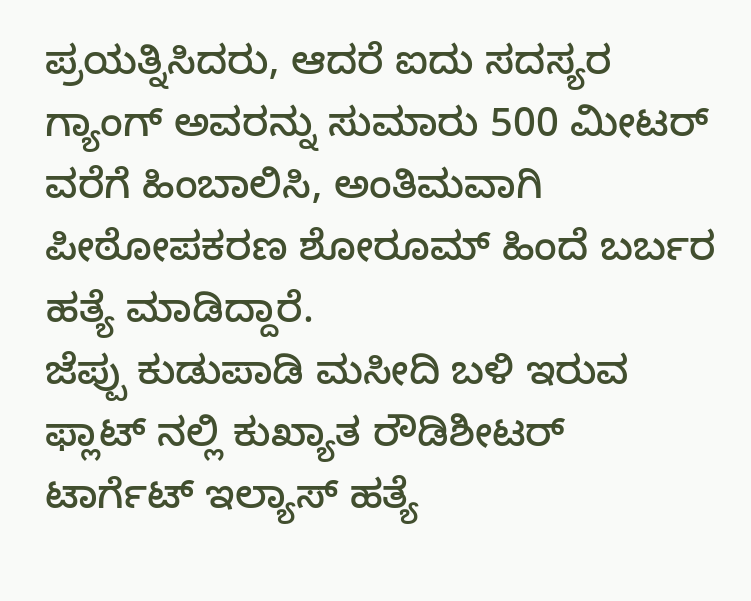ಪ್ರಯತ್ನಿಸಿದರು, ಆದರೆ ಐದು ಸದಸ್ಯರ ಗ್ಯಾಂಗ್ ಅವರನ್ನು ಸುಮಾರು 500 ಮೀಟರ್ ವರೆಗೆ ಹಿಂಬಾಲಿಸಿ, ಅಂತಿಮವಾಗಿ ಪೀಠೋಪಕರಣ ಶೋರೂಮ್ ಹಿಂದೆ ಬರ್ಬರ ಹತ್ಯೆ ಮಾಡಿದ್ದಾರೆ.
ಜೆಪ್ಪು ಕುಡುಪಾಡಿ ಮಸೀದಿ ಬಳಿ ಇರುವ ಫ್ಲಾಟ್ ನಲ್ಲಿ ಕುಖ್ಯಾತ ರೌಡಿಶೀಟರ್ ಟಾರ್ಗೆಟ್ ಇಲ್ಯಾಸ್ ಹತ್ಯೆ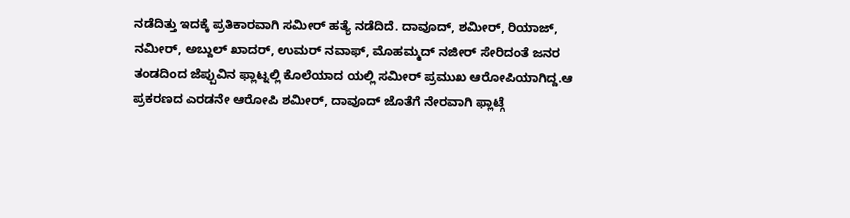ನಡೆದಿತ್ತು ಇದಕ್ಕೆ ಪ್ರತಿಕಾರವಾಗಿ ಸಮೀರ್ ಹತ್ಯೆ ನಡೆದಿದೆ. ದಾವೂದ್, ಶಮೀರ್, ರಿಯಾಜ್, ನಮೀರ್, ಅಬ್ದುಲ್ ಖಾದರ್, ಉಮರ್ ನವಾಫ್, ಮೊಹಮ್ಮದ್ ನಜೀರ್ ಸೇರಿದಂತೆ ಜನರ ತಂಡದಿಂದ ಜೆಪ್ಪುವಿನ ಫ್ಲಾಟ್ನಲ್ಲಿ ಕೊಲೆಯಾದ ಯಲ್ಲಿ ಸಮೀರ್ ಪ್ರಮುಖ ಆರೋಪಿಯಾಗಿದ್ದ.ಆ ಪ್ರಕರಣದ ಎರಡನೇ ಆರೋಪಿ ಶಮೀರ್, ದಾವೂದ್ ಜೊತೆಗೆ ನೇರವಾಗಿ ಫ್ಲಾಟ್ಗೆ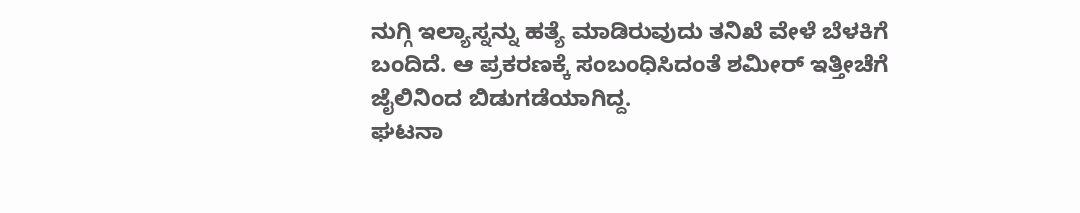ನುಗ್ಗಿ ಇಲ್ಯಾಸ್ನನ್ನು ಹತ್ಯೆ ಮಾಡಿರುವುದು ತನಿಖೆ ವೇಳೆ ಬೆಳಕಿಗೆ ಬಂದಿದೆ. ಆ ಪ್ರಕರಣಕ್ಕೆ ಸಂಬಂಧಿಸಿದಂತೆ ಶಮೀರ್ ಇತ್ತೀಚೆಗೆ ಜೈಲಿನಿಂದ ಬಿಡುಗಡೆಯಾಗಿದ್ದ.
ಘಟನಾ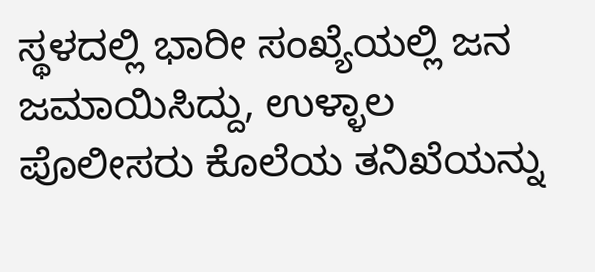ಸ್ಥಳದಲ್ಲಿ ಭಾರೀ ಸಂಖ್ಯೆಯಲ್ಲಿ ಜನ ಜಮಾಯಿಸಿದ್ದು, ಉಳ್ಳಾಲ ಪೊಲೀಸರು ಕೊಲೆಯ ತನಿಖೆಯನ್ನು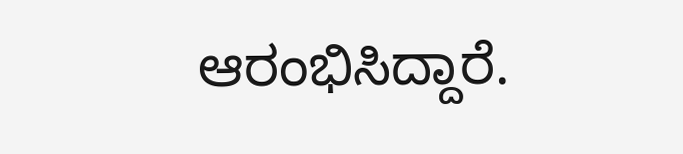ಆರಂಭಿಸಿದ್ದಾರೆ.